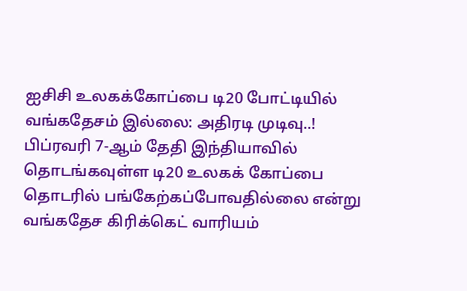ஐசிசி உலகக்கோப்பை டி20 போட்டியில் வங்கதேசம் இல்லை: அதிரடி முடிவு..!
பிப்ரவரி 7-ஆம் தேதி இந்தியாவில் தொடங்கவுள்ள டி20 உலகக் கோப்பை தொடரில் பங்கேற்கப்போவதில்லை என்று வங்கதேச கிரிக்கெட் வாரியம்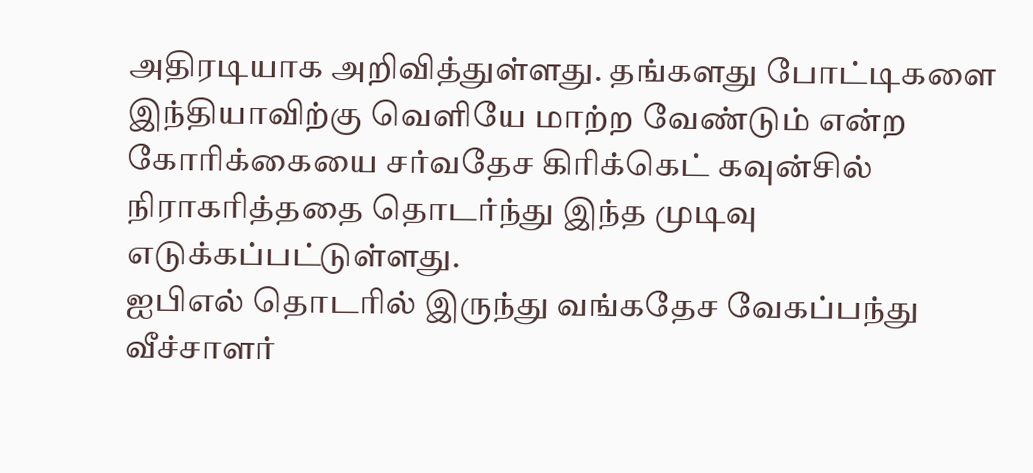அதிரடியாக அறிவித்துள்ளது. தங்களது போட்டிகளை இந்தியாவிற்கு வெளியே மாற்ற வேண்டும் என்ற கோரிக்கையை சர்வதேச கிரிக்கெட் கவுன்சில் நிராகரித்ததை தொடர்ந்து இந்த முடிவு எடுக்கப்பட்டுள்ளது.
ஐபிஎல் தொடரில் இருந்து வங்கதேச வேகப்பந்து வீச்சாளர்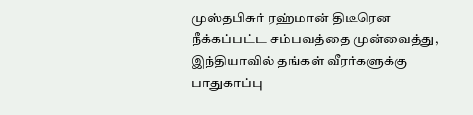முஸ்தபிசுர் ரஹ்மான் திடீரென நீக்கப்பட்ட சம்பவத்தை முன்வைத்து, இந்தியாவில் தங்கள் வீரர்களுக்கு பாதுகாப்பு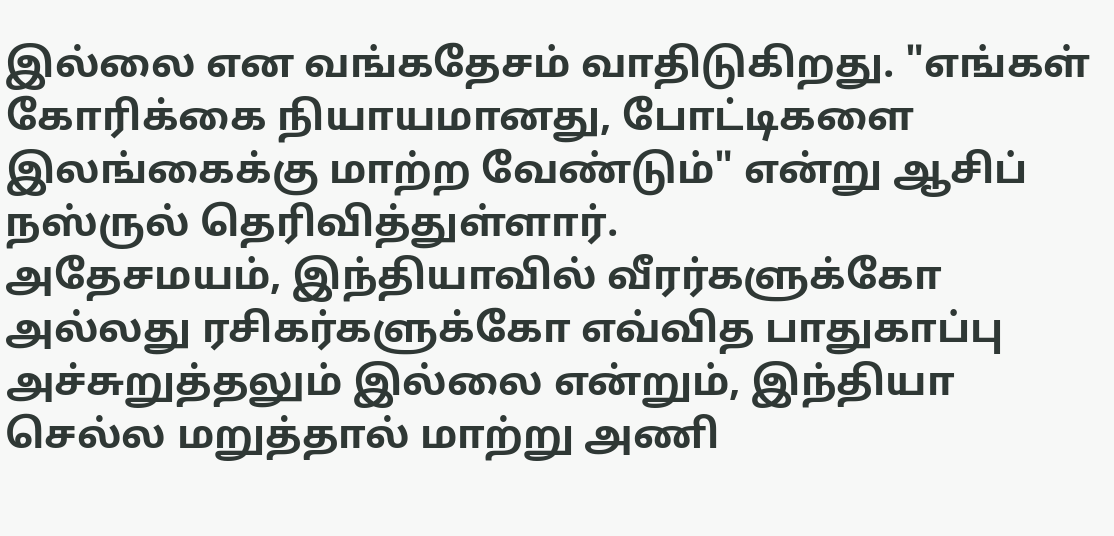இல்லை என வங்கதேசம் வாதிடுகிறது. "எங்கள் கோரிக்கை நியாயமானது, போட்டிகளை இலங்கைக்கு மாற்ற வேண்டும்" என்று ஆசிப் நஸ்ருல் தெரிவித்துள்ளார்.
அதேசமயம், இந்தியாவில் வீரர்களுக்கோ அல்லது ரசிகர்களுக்கோ எவ்வித பாதுகாப்பு அச்சுறுத்தலும் இல்லை என்றும், இந்தியா செல்ல மறுத்தால் மாற்று அணி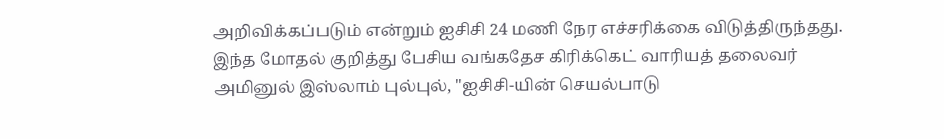அறிவிக்கப்படும் என்றும் ஐசிசி 24 மணி நேர எச்சரிக்கை விடுத்திருந்தது.
இந்த மோதல் குறித்து பேசிய வங்கதேச கிரிக்கெட் வாரியத் தலைவர் அமினுல் இஸ்லாம் புல்புல், "ஐசிசி-யின் செயல்பாடு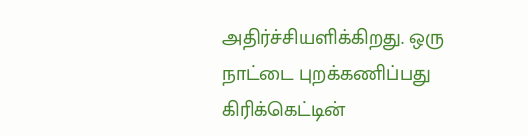அதிர்ச்சியளிக்கிறது. ஒரு நாட்டை புறக்கணிப்பது கிரிக்கெட்டின்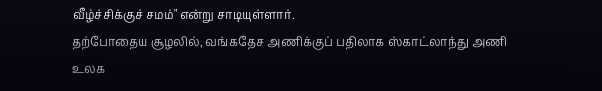வீழ்ச்சிக்குச் சமம்" என்று சாடியுள்ளார்.
தற்போதைய சூழலில், வங்கதேச அணிக்குப் பதிலாக ஸ்காட்லாந்து அணி உலக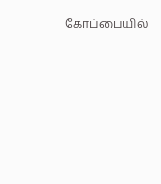கோப்பையில்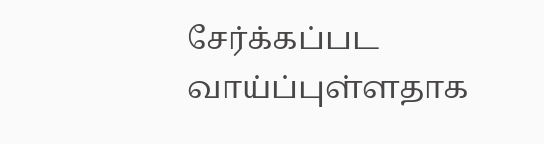சேர்க்கப்பட வாய்ப்புள்ளதாக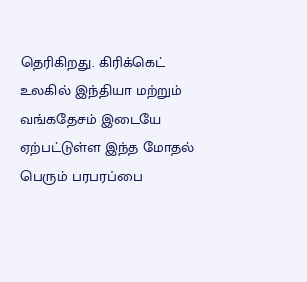தெரிகிறது. கிரிக்கெட் உலகில் இந்தியா மற்றும் வங்கதேசம் இடையே ஏற்பட்டுள்ள இந்த மோதல் பெரும் பரபரப்பை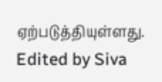ஏற்படுத்தியுள்ளது.
Edited by Siva